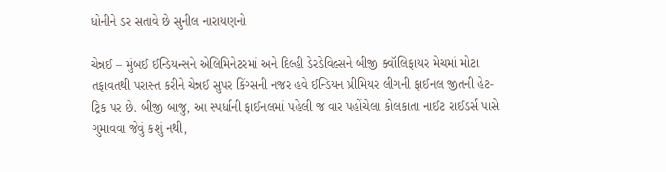ધોનીને ડર સતાવે છે સુનીલ નારાયણનો

ચેન્નઈ – મુંબઈ ઈન્ડિયન્સને એલિમિનેટરમાં અને દિલ્હી ડેરડેવિલ્સને બીજી ક્વૉલિફાયર મેચમાં મોટા તફાવતથી પરાસ્ત કરીને ચેન્નઈ સુપર કિંગ્સની નજર હવે ઈન્ડિયન પ્રીમિયર લીગની ફાઈનલ જીતની હેટ-ટ્રિક પર છે. બીજી બાજુ, આ સ્પર્ધાની ફાઈનલમાં પહેલી જ વાર પહોંચેલા કોલકાતા નાઈટ રાઈડર્સ પાસે ગુમાવવા જેવું કશું નથી,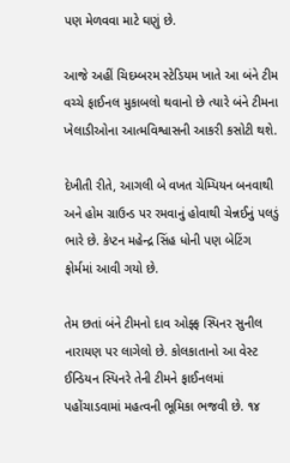પણ મેળવવા માટે ઘણું છે.

આજે અહીં ચિદમ્બરમ સ્ટેડિયમ ખાતે આ બંને ટીમ વચ્ચે ફાઈનલ મુકાબલો થવાનો છે ત્યારે બંને ટીમના ખેલાડીઓના આત્મવિશ્વાસની આકરી કસોટી થશે.

દેખીતી રીતે, આગલી બે વખત ચેમ્પિયન બનવાથી અને હોમ ગ્રાઉન્ડ પર રમવાનું હોવાથી ચેન્નઈનું પલડું ભારે છે. કેપ્ટન મહેન્દ્ર સિંહ ધોની પણ બેટિંગ ફોર્મમાં આવી ગયો છે.

તેમ છતાં બંને ટીમનો દાવ ઓફ્ફ સ્પિનર સુનીલ નારાયણ પર લાગેલો છે. કોલકાતાનો આ વેસ્ટ ઈન્ડિયન સ્પિનરે તેની ટીમને ફાઈનલમાં પહોંચાડવામાં મહત્વની ભૂમિકા ભજવી છે. ૧૪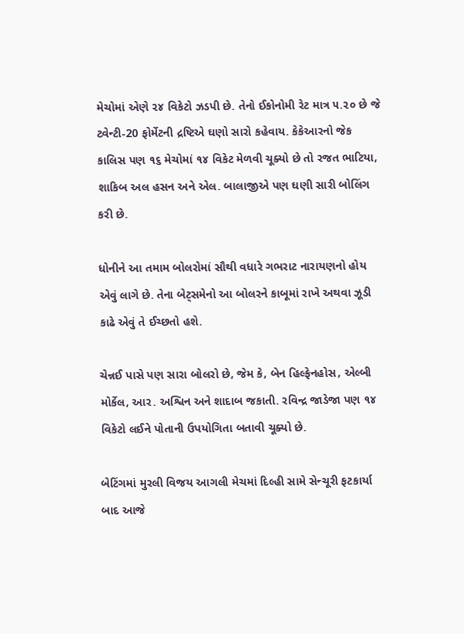મેચોમાં એણે ૨૪ વિકેટો ઝડપી છે. તેનો ઈકોનોમી રેટ માત્ર ૫.૨૦ છે જે ટ્વેન્ટી-20 ફોર્મેટની દ્રષ્ટિએ ઘણો સારો કહેવાય. કેકેઆરનો જેક કાલિસ પણ ૧૬ મેચોમાં ૧૪ વિકેટ મેળવી ચૂક્યો છે તો રજત ભાટિયા, શાકિબ અલ હસન અને એલ. બાલાજીએ પણ ઘણી સારી બોલિંગ કરી છે.

ધોનીને આ તમામ બોલરોમાં સૌથી વધારે ગભરાટ નારાયણનો હોય એવું લાગે છે. તેના બેટ્સમેનો આ બોલરને કાબૂમાં રાખે અથવા ઝૂડી કાઢે એવું તે ઈચ્છતો હશે.

ચેન્નઈ પાસે પણ સારા બોલરો છે, જેમ કે, બેન હિલ્ફેનહોસ, એલ્બી મોર્કેલ, આર. અશ્વિન અને શાદાબ જકાતી. રવિન્દ્ર જાડેજા પણ ૧૪ વિકેટો લઈને પોતાની ઉપયોગિતા બતાવી ચૂક્યો છે.

બેટિંગમાં મુરલી વિજય આગલી મેચમાં દિલ્હી સામે સેન્ચૂરી ફટકાર્યા બાદ આજે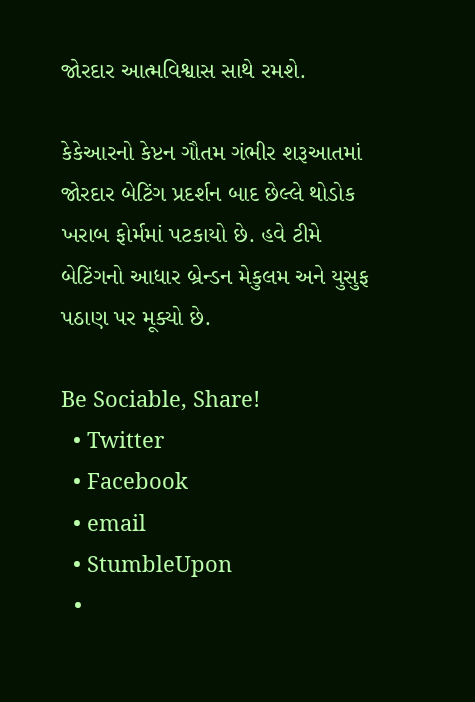જોરદાર આત્મવિશ્વાસ સાથે રમશે.

કેકેઆરનો કેપ્ટન ગૌતમ ગંભીર શરૂઆતમાં જોરદાર બેટિંગ પ્રદર્શન બાદ છેલ્લે થોડોક ખરાબ ફોર્મમાં પટકાયો છે. હવે ટીમે બેટિંગનો આધાર બ્રેન્ડન મેકુલમ અને યુસુફ પઠાણ પર મૂક્યો છે.

Be Sociable, Share!
  • Twitter
  • Facebook
  • email
  • StumbleUpon
  •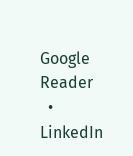Google Reader
  • LinkedIn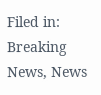Filed in: Breaking News, News